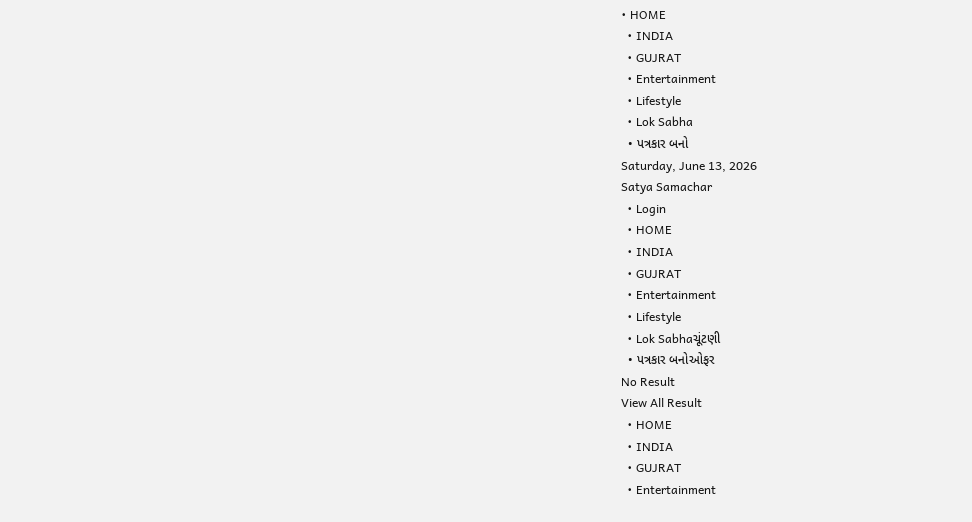• HOME
  • INDIA
  • GUJRAT
  • Entertainment
  • Lifestyle
  • Lok Sabha
  • પત્રકાર બનો
Saturday, June 13, 2026
Satya Samachar
  • Login
  • HOME
  • INDIA
  • GUJRAT
  • Entertainment
  • Lifestyle
  • Lok Sabhaચૂંટણી
  • પત્રકાર બનોઓફર
No Result
View All Result
  • HOME
  • INDIA
  • GUJRAT
  • Entertainment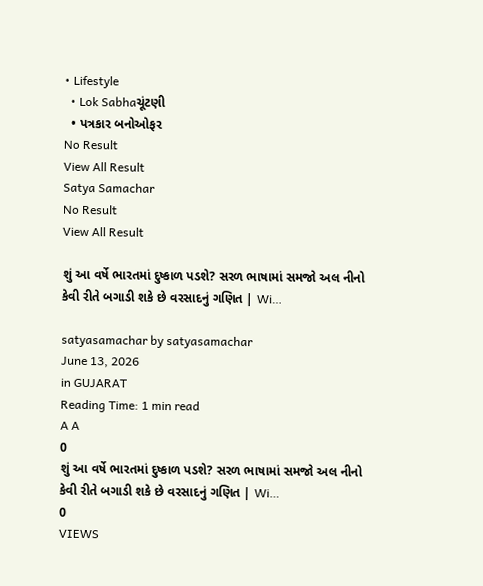• Lifestyle
  • Lok Sabhaચૂંટણી
  • પત્રકાર બનોઓફર
No Result
View All Result
Satya Samachar
No Result
View All Result

શું આ વર્ષે ભારતમાં દુષ્કાળ પડશે? સરળ ભાષામાં સમજો અલ નીનો કેવી રીતે બગાડી શકે છે વરસાદનું ગણિત | Wi…

satyasamachar by satyasamachar
June 13, 2026
in GUJARAT
Reading Time: 1 min read
A A
0
શું આ વર્ષે ભારતમાં દુષ્કાળ પડશે? સરળ ભાષામાં સમજો અલ નીનો કેવી રીતે બગાડી શકે છે વરસાદનું ગણિત | Wi…
0
VIEWS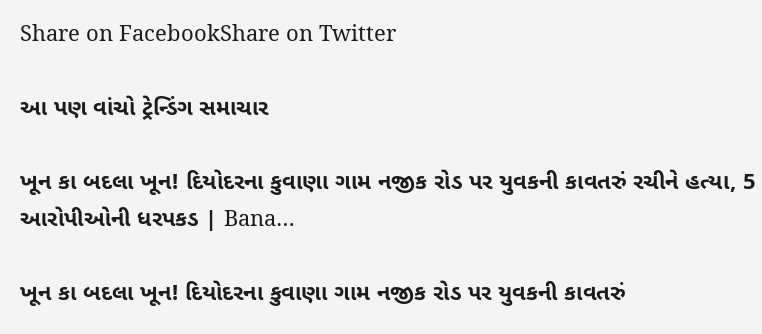Share on FacebookShare on Twitter

આ પણ વાંચો ટ્રેન્ડિંગ સમાચાર

ખૂન કા બદલા ખૂન! દિયોદરના કુવાણા ગામ નજીક રોડ પર યુવકની કાવતરું રચીને હત્યા, 5 આરોપીઓની ધરપકડ | Bana…

ખૂન કા બદલા ખૂન! દિયોદરના કુવાણા ગામ નજીક રોડ પર યુવકની કાવતરું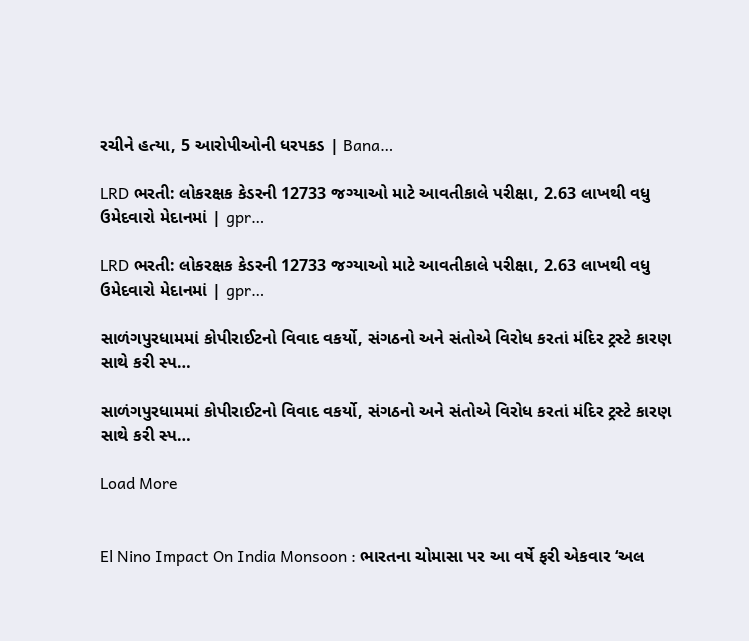રચીને હત્યા, 5 આરોપીઓની ધરપકડ | Bana…

LRD ભરતી: લોકરક્ષક કેડરની 12733 જગ્યાઓ માટે આવતીકાલે પરીક્ષા, 2.63 લાખથી વધુ ઉમેદવારો મેદાનમાં | gpr…

LRD ભરતી: લોકરક્ષક કેડરની 12733 જગ્યાઓ માટે આવતીકાલે પરીક્ષા, 2.63 લાખથી વધુ ઉમેદવારો મેદાનમાં | gpr…

સાળંગપુરધામમાં કોપીરાઈટનો વિવાદ વકર્યો, સંગઠનો અને સંતોએ વિરોધ કરતાં મંદિર ટ્રસ્ટે કારણ સાથે કરી સ્પ…

સાળંગપુરધામમાં કોપીરાઈટનો વિવાદ વકર્યો, સંગઠનો અને સંતોએ વિરોધ કરતાં મંદિર ટ્રસ્ટે કારણ સાથે કરી સ્પ…

Load More


El Nino Impact On India Monsoon : ભારતના ચોમાસા પર આ વર્ષે ફરી એકવાર ‘અલ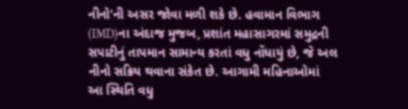નીનો’ની અસર જોવા મળી શકે છે. હવામાન વિભાગ (IMD)ના અંદાજ મુજબ, પ્રશાંત મહાસાગરમાં સમુદ્રની સપાટીનું તાપમાન સામાન્ય કરતાં વધુ નોંધાયું છે, જે અલ નીનો સક્રિય થવાના સંકેત છે. આગામી મહિનાઓમાં આ સ્થિતિ વધુ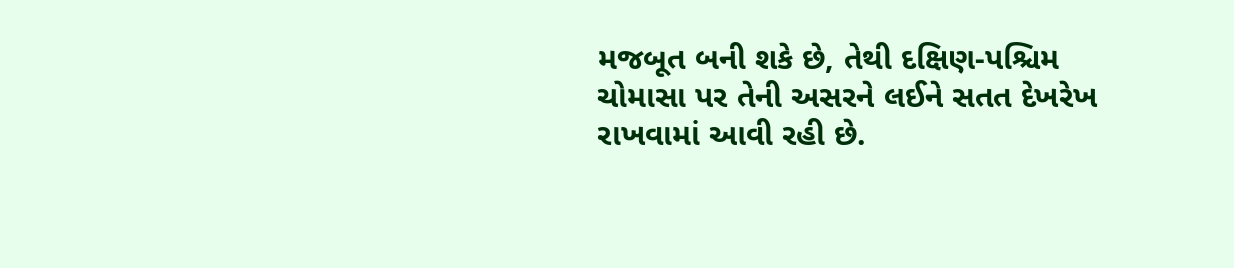મજબૂત બની શકે છે, તેથી દક્ષિણ-પશ્ચિમ ચોમાસા પર તેની અસરને લઈને સતત દેખરેખ રાખવામાં આવી રહી છે.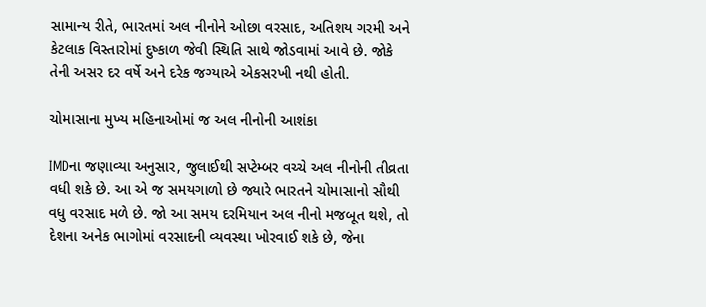સામાન્ય રીતે, ભારતમાં અલ નીનોને ઓછા વરસાદ, અતિશય ગરમી અને કેટલાક વિસ્તારોમાં દુષ્કાળ જેવી સ્થિતિ સાથે જોડવામાં આવે છે. જોકે તેની અસર દર વર્ષે અને દરેક જગ્યાએ એકસરખી નથી હોતી.

ચોમાસાના મુખ્ય મહિનાઓમાં જ અલ નીનોની આશંકા

IMDના જણાવ્યા અનુસાર, જુલાઈથી સપ્ટેમ્બર વચ્ચે અલ નીનોની તીવ્રતા વધી શકે છે. આ એ જ સમયગાળો છે જ્યારે ભારતને ચોમાસાનો સૌથી વધુ વરસાદ મળે છે. જો આ સમય દરમિયાન અલ નીનો મજબૂત થશે, તો દેશના અનેક ભાગોમાં વરસાદની વ્યવસ્થા ખોરવાઈ શકે છે, જેના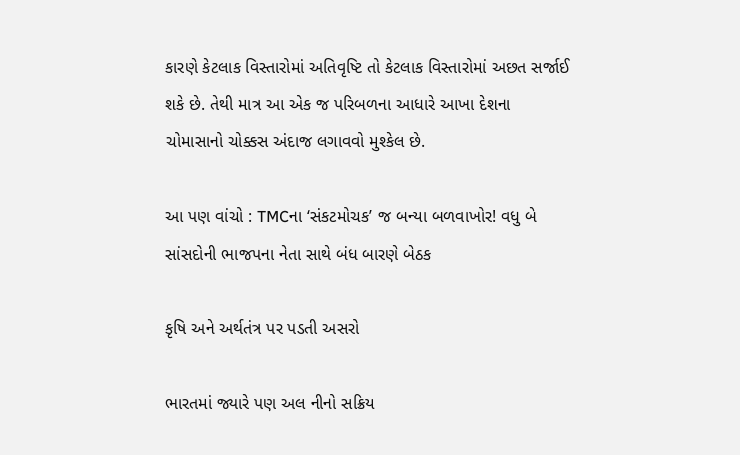કારણે કેટલાક વિસ્તારોમાં અતિવૃષ્ટિ તો કેટલાક વિસ્તારોમાં અછત સર્જાઈ શકે છે. તેથી માત્ર આ એક જ પરિબળના આધારે આખા દેશના ચોમાસાનો ચોક્કસ અંદાજ લગાવવો મુશ્કેલ છે.

આ પણ વાંચો : TMCના ‘સંકટમોચક’ જ બન્યા બળવાખોર! વધુ બે સાંસદોની ભાજપના નેતા સાથે બંધ બારણે બેઠક

કૃષિ અને અર્થતંત્ર પર પડતી અસરો

ભારતમાં જ્યારે પણ અલ નીનો સક્રિય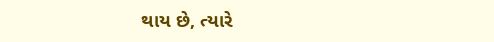થાય છે, ત્યારે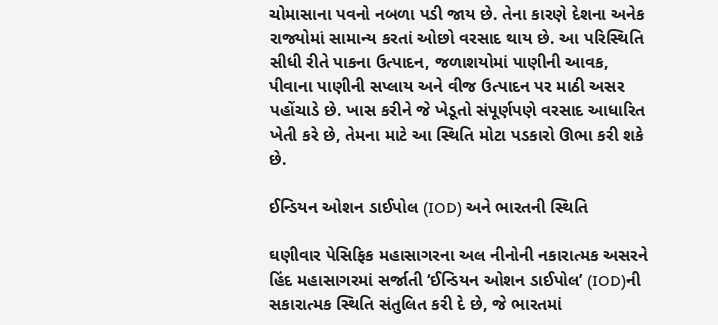ચોમાસાના પવનો નબળા પડી જાય છે. તેના કારણે દેશના અનેક રાજ્યોમાં સામાન્ય કરતાં ઓછો વરસાદ થાય છે. આ પરિસ્થિતિ સીધી રીતે પાકના ઉત્પાદન, જળાશયોમાં પાણીની આવક, પીવાના પાણીની સપ્લાય અને વીજ ઉત્પાદન પર માઠી અસર પહોંચાડે છે. ખાસ કરીને જે ખેડૂતો સંપૂર્ણપણે વરસાદ આધારિત ખેતી કરે છે, તેમના માટે આ સ્થિતિ મોટા પડકારો ઊભા કરી શકે છે.

ઈન્ડિયન ઓશન ડાઈપોલ (IOD) અને ભારતની સ્થિતિ

ઘણીવાર પેસિફિક મહાસાગરના અલ નીનોની નકારાત્મક અસરને હિંદ મહાસાગરમાં સર્જાતી ‘ઈન્ડિયન ઓશન ડાઈપોલ’ (IOD)ની સકારાત્મક સ્થિતિ સંતુલિત કરી દે છે, જે ભારતમાં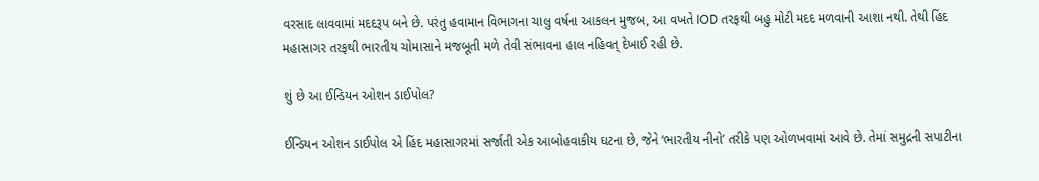વરસાદ લાવવામાં મદદરૂપ બને છે. પરંતુ હવામાન વિભાગના ચાલુ વર્ષના આકલન મુજબ, આ વખતે IOD તરફથી બહુ મોટી મદદ મળવાની આશા નથી. તેથી હિંદ મહાસાગર તરફથી ભારતીય ચોમાસાને મજબૂતી મળે તેવી સંભાવના હાલ નહિવત્ દેખાઈ રહી છે.

શું છે આ ઈન્ડિયન ઓશન ડાઈપોલ?

ઈન્ડિયન ઓશન ડાઈપોલ એ હિંદ મહાસાગરમાં સર્જાતી એક આબોહવાકીય ઘટના છે, જેને ‘ભારતીય નીનો’ તરીકે પણ ઓળખવામાં આવે છે. તેમાં સમુદ્રની સપાટીના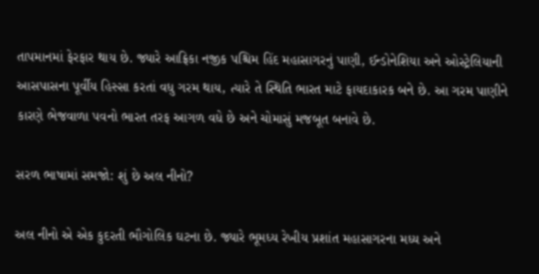તાપમાનમાં ફેરફાર થાય છે. જ્યારે આફ્રિકા નજીક પશ્ચિમ હિંદ મહાસાગરનું પાણી, ઈન્ડોનેશિયા અને ઓસ્ટ્રેલિયાની આસપાસના પૂર્વીય હિસ્સા કરતાં વધુ ગરમ થાય, ત્યારે તે સ્થિતિ ભારત માટે ફાયદાકારક બને છે. આ ગરમ પાણીને કારણે ભેજવાળા પવનો ભારત તરફ આગળ વધે છે અને ચોમાસું મજબૂત બનાવે છે.

સરળ ભાષામાં સમજો: શું છે અલ નીનો?

અલ નીનો એ એક કુદરતી ભૌગોલિક ઘટના છે. જ્યારે ભૂમધ્ય રેખીય પ્રશાંત મહાસાગરના મધ્ય અને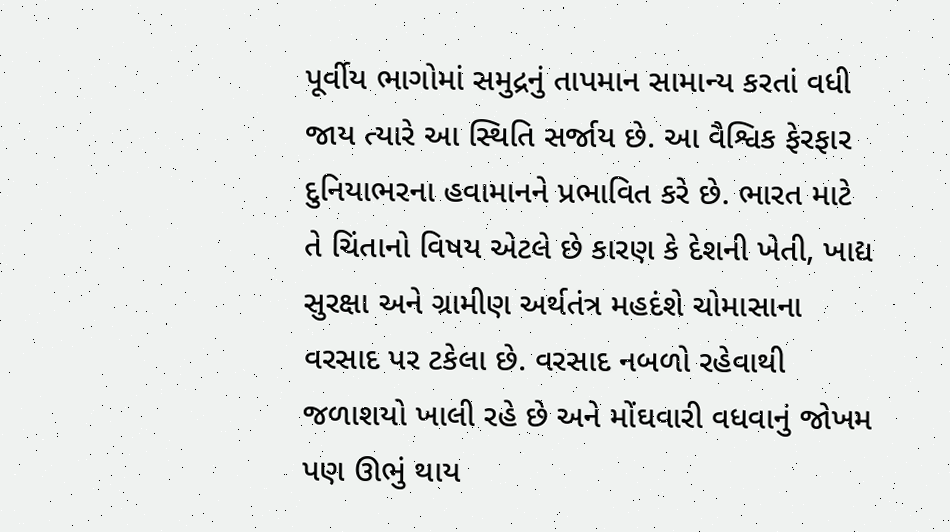પૂર્વીય ભાગોમાં સમુદ્રનું તાપમાન સામાન્ય કરતાં વધી જાય ત્યારે આ સ્થિતિ સર્જાય છે. આ વૈશ્વિક ફેરફાર દુનિયાભરના હવામાનને પ્રભાવિત કરે છે. ભારત માટે તે ચિંતાનો વિષય એટલે છે કારણ કે દેશની ખેતી, ખાદ્ય સુરક્ષા અને ગ્રામીણ અર્થતંત્ર મહદંશે ચોમાસાના વરસાદ પર ટકેલા છે. વરસાદ નબળો રહેવાથી જળાશયો ખાલી રહે છે અને મોંઘવારી વધવાનું જોખમ પણ ઊભું થાય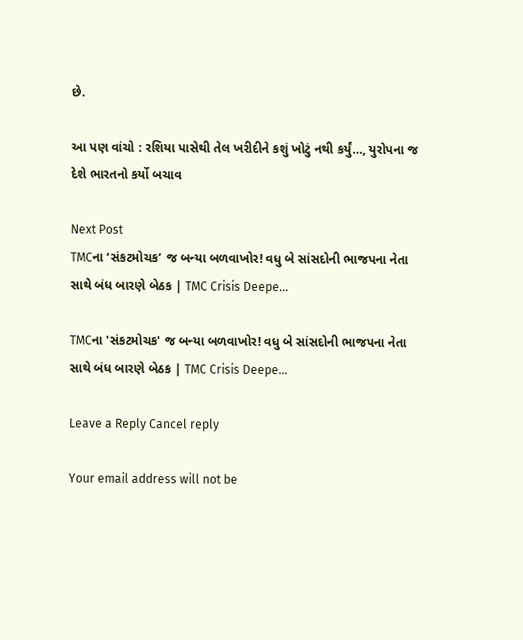છે.

આ પણ વાંચો : રશિયા પાસેથી તેલ ખરીદીને કશું ખોટું નથી કર્યું…, યુરોપના જ દેશે ભારતનો કર્યો બચાવ

Next Post
TMCના ‘સંકટમોચક’ જ બન્યા બળવાખોર! વધુ બે સાંસદોની ભાજપના નેતા સાથે બંધ બારણે બેઠક | TMC Crisis Deepe…

TMCના 'સંકટમોચક' જ બન્યા બળવાખોર! વધુ બે સાંસદોની ભાજપના નેતા સાથે બંધ બારણે બેઠક | TMC Crisis Deepe...

Leave a Reply Cancel reply

Your email address will not be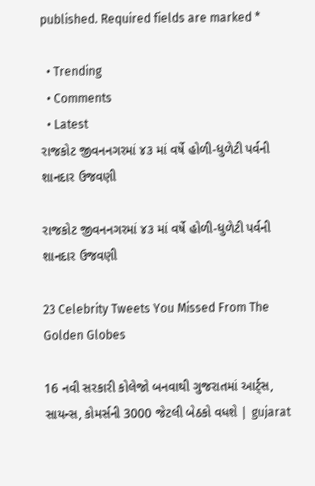published. Required fields are marked *

  • Trending
  • Comments
  • Latest
રાજકોટ જીવનનગરમાં ૪૩ માં વર્ષે હોળી-ધુળેટી પર્વની શાનદાર ઉજવણી

રાજકોટ જીવનનગરમાં ૪૩ માં વર્ષે હોળી-ધુળેટી પર્વની શાનદાર ઉજવણી

23 Celebrity Tweets You Missed From The Golden Globes

16 નવી સરકારી કોલેજો બનવાથી ગુજરાતમાં આર્ટ્સ, સાયન્સ, કોમર્સની 3000 જેટલી બેઠકો વધશે | gujarat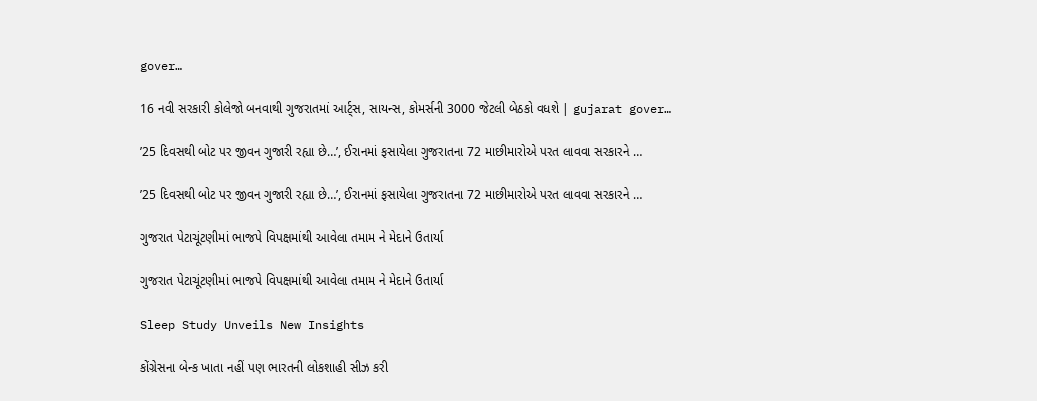gover…

16 નવી સરકારી કોલેજો બનવાથી ગુજરાતમાં આર્ટ્સ, સાયન્સ, કોમર્સની 3000 જેટલી બેઠકો વધશે | gujarat gover…

’25 દિવસથી બોટ પર જીવન ગુજારી રહ્યા છે…’, ઈરાનમાં ફસાયેલા ગુજરાતના 72 માછીમારોએ પરત લાવવા સરકારને …

’25 દિવસથી બોટ પર જીવન ગુજારી રહ્યા છે…’, ઈરાનમાં ફસાયેલા ગુજરાતના 72 માછીમારોએ પરત લાવવા સરકારને …

ગુજરાત પેટાચૂંટણીમાં ભાજપે વિપક્ષમાંથી આવેલા તમામ ને મેદાને ઉતાર્યા

ગુજરાત પેટાચૂંટણીમાં ભાજપે વિપક્ષમાંથી આવેલા તમામ ને મેદાને ઉતાર્યા

Sleep Study Unveils New Insights

કોંગ્રેસના બેન્ક ખાતા નહીં પણ ભારતની લોકશાહી સીઝ કરી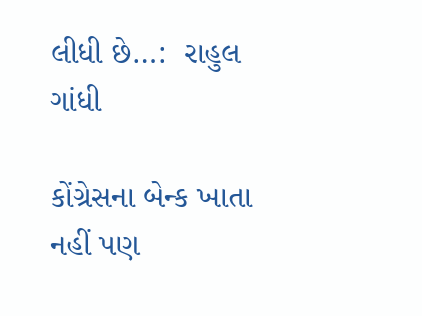લીધી છે…:  રાહુલ ગાંધી

કોંગ્રેસના બેન્ક ખાતા નહીં પણ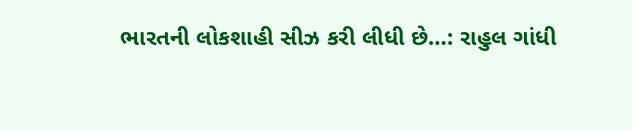ભારતની લોકશાહી સીઝ કરી લીધી છે…: રાહુલ ગાંધી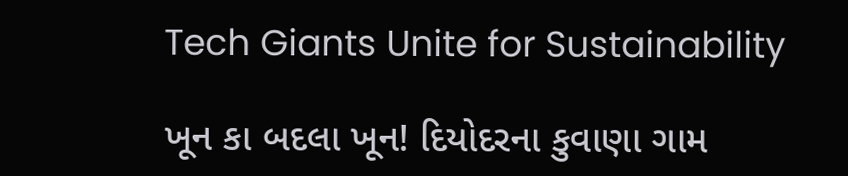Tech Giants Unite for Sustainability

ખૂન કા બદલા ખૂન! દિયોદરના કુવાણા ગામ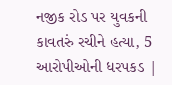નજીક રોડ પર યુવકની કાવતરું રચીને હત્યા, 5 આરોપીઓની ધરપકડ |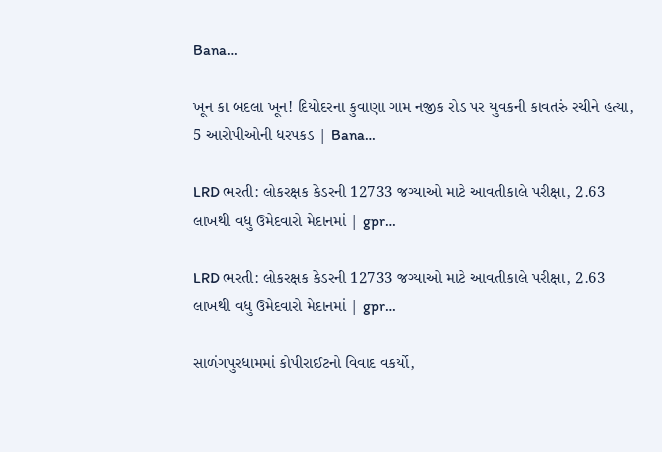Bana…

ખૂન કા બદલા ખૂન! દિયોદરના કુવાણા ગામ નજીક રોડ પર યુવકની કાવતરું રચીને હત્યા, 5 આરોપીઓની ધરપકડ | Bana…

LRD ભરતી: લોકરક્ષક કેડરની 12733 જગ્યાઓ માટે આવતીકાલે પરીક્ષા, 2.63 લાખથી વધુ ઉમેદવારો મેદાનમાં | gpr…

LRD ભરતી: લોકરક્ષક કેડરની 12733 જગ્યાઓ માટે આવતીકાલે પરીક્ષા, 2.63 લાખથી વધુ ઉમેદવારો મેદાનમાં | gpr…

સાળંગપુરધામમાં કોપીરાઈટનો વિવાદ વકર્યો,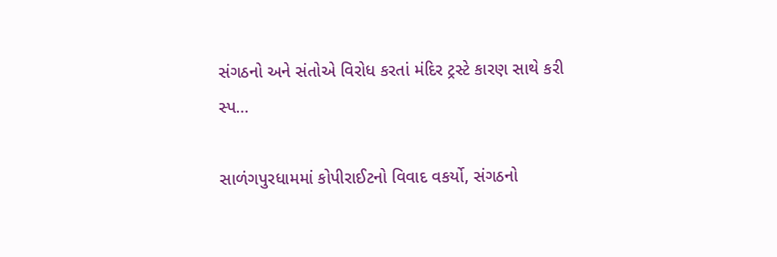સંગઠનો અને સંતોએ વિરોધ કરતાં મંદિર ટ્રસ્ટે કારણ સાથે કરી સ્પ…

સાળંગપુરધામમાં કોપીરાઈટનો વિવાદ વકર્યો, સંગઠનો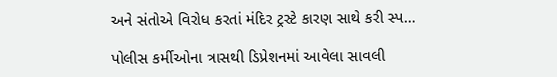અને સંતોએ વિરોધ કરતાં મંદિર ટ્રસ્ટે કારણ સાથે કરી સ્પ…

પોલીસ કર્મીઓના ત્રાસથી ડિપ્રેશનમાં આવેલા સાવલી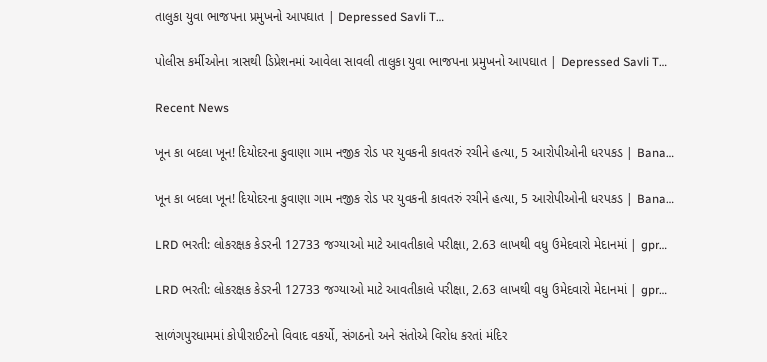તાલુકા યુવા ભાજપના પ્રમુખનો આપઘાત | Depressed Savli T…

પોલીસ કર્મીઓના ત્રાસથી ડિપ્રેશનમાં આવેલા સાવલી તાલુકા યુવા ભાજપના પ્રમુખનો આપઘાત | Depressed Savli T…

Recent News

ખૂન કા બદલા ખૂન! દિયોદરના કુવાણા ગામ નજીક રોડ પર યુવકની કાવતરું રચીને હત્યા, 5 આરોપીઓની ધરપકડ | Bana…

ખૂન કા બદલા ખૂન! દિયોદરના કુવાણા ગામ નજીક રોડ પર યુવકની કાવતરું રચીને હત્યા, 5 આરોપીઓની ધરપકડ | Bana…

LRD ભરતી: લોકરક્ષક કેડરની 12733 જગ્યાઓ માટે આવતીકાલે પરીક્ષા, 2.63 લાખથી વધુ ઉમેદવારો મેદાનમાં | gpr…

LRD ભરતી: લોકરક્ષક કેડરની 12733 જગ્યાઓ માટે આવતીકાલે પરીક્ષા, 2.63 લાખથી વધુ ઉમેદવારો મેદાનમાં | gpr…

સાળંગપુરધામમાં કોપીરાઈટનો વિવાદ વકર્યો, સંગઠનો અને સંતોએ વિરોધ કરતાં મંદિર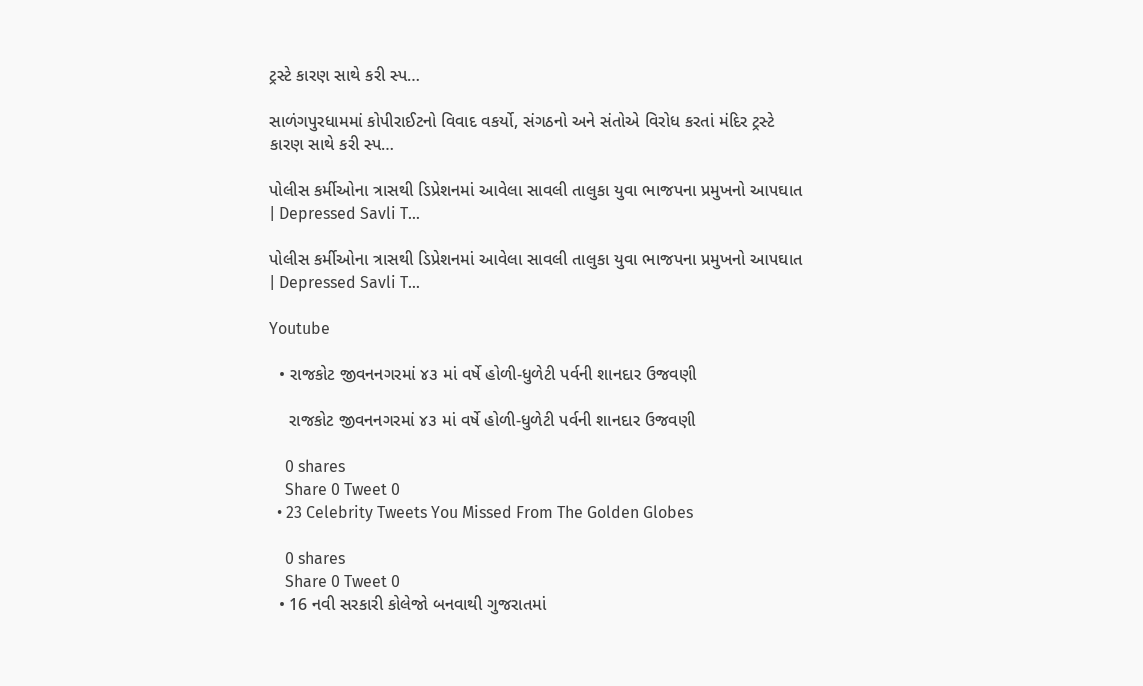ટ્રસ્ટે કારણ સાથે કરી સ્પ…

સાળંગપુરધામમાં કોપીરાઈટનો વિવાદ વકર્યો, સંગઠનો અને સંતોએ વિરોધ કરતાં મંદિર ટ્રસ્ટે કારણ સાથે કરી સ્પ…

પોલીસ કર્મીઓના ત્રાસથી ડિપ્રેશનમાં આવેલા સાવલી તાલુકા યુવા ભાજપના પ્રમુખનો આપઘાત | Depressed Savli T…

પોલીસ કર્મીઓના ત્રાસથી ડિપ્રેશનમાં આવેલા સાવલી તાલુકા યુવા ભાજપના પ્રમુખનો આપઘાત | Depressed Savli T…

Youtube

  • રાજકોટ જીવનનગરમાં ૪૩ માં વર્ષે હોળી-ધુળેટી પર્વની શાનદાર ઉજવણી

    રાજકોટ જીવનનગરમાં ૪૩ માં વર્ષે હોળી-ધુળેટી પર્વની શાનદાર ઉજવણી

    0 shares
    Share 0 Tweet 0
  • 23 Celebrity Tweets You Missed From The Golden Globes

    0 shares
    Share 0 Tweet 0
  • 16 નવી સરકારી કોલેજો બનવાથી ગુજરાતમાં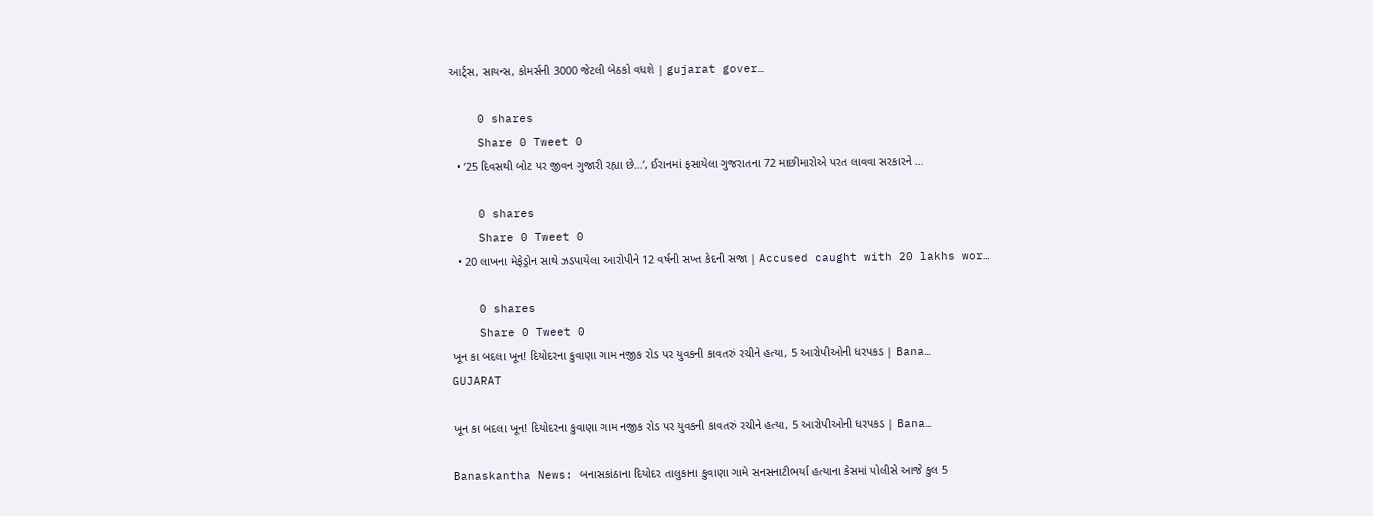આર્ટ્સ, સાયન્સ, કોમર્સની 3000 જેટલી બેઠકો વધશે | gujarat gover…

    0 shares
    Share 0 Tweet 0
  • ’25 દિવસથી બોટ પર જીવન ગુજારી રહ્યા છે…’, ઈરાનમાં ફસાયેલા ગુજરાતના 72 માછીમારોએ પરત લાવવા સરકારને …

    0 shares
    Share 0 Tweet 0
  • 20 લાખના મેફેડ્રોન સાથે ઝડપાયેલા આરોપીને 12 વર્ષની સખ્ત કેદની સજા | Accused caught with 20 lakhs wor…

    0 shares
    Share 0 Tweet 0
ખૂન કા બદલા ખૂન! દિયોદરના કુવાણા ગામ નજીક રોડ પર યુવકની કાવતરું રચીને હત્યા, 5 આરોપીઓની ધરપકડ | Bana…
GUJARAT

ખૂન કા બદલા ખૂન! દિયોદરના કુવાણા ગામ નજીક રોડ પર યુવકની કાવતરું રચીને હત્યા, 5 આરોપીઓની ધરપકડ | Bana…

Banaskantha News: બનાસકાંઠાના દિયોદર તાલુકાના કુવાણા ગામે સનસનાટીભર્યા હત્યાના કેસમાં પોલીસે આજે કુલ 5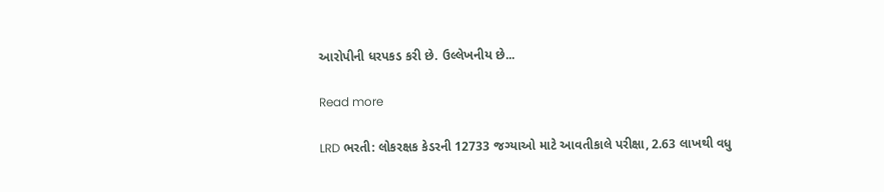આરોપીની ધરપકડ કરી છે. ઉલ્લેખનીય છે...

Read more

LRD ભરતી: લોકરક્ષક કેડરની 12733 જગ્યાઓ માટે આવતીકાલે પરીક્ષા, 2.63 લાખથી વધુ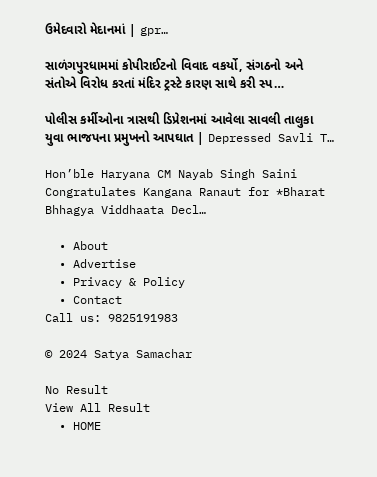ઉમેદવારો મેદાનમાં | gpr…

સાળંગપુરધામમાં કોપીરાઈટનો વિવાદ વકર્યો, સંગઠનો અને સંતોએ વિરોધ કરતાં મંદિર ટ્રસ્ટે કારણ સાથે કરી સ્પ…

પોલીસ કર્મીઓના ત્રાસથી ડિપ્રેશનમાં આવેલા સાવલી તાલુકા યુવા ભાજપના પ્રમુખનો આપઘાત | Depressed Savli T…

Hon’ble Haryana CM Nayab Singh Saini Congratulates Kangana Ranaut for *Bharat Bhhagya Viddhaata Decl…

  • About
  • Advertise
  • Privacy & Policy
  • Contact
Call us: 9825191983

© 2024 Satya Samachar

No Result
View All Result
  • HOME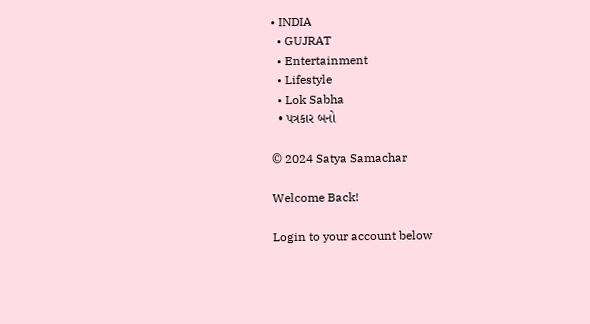• INDIA
  • GUJRAT
  • Entertainment
  • Lifestyle
  • Lok Sabha
  • પત્રકાર બનો

© 2024 Satya Samachar

Welcome Back!

Login to your account below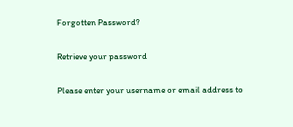Forgotten Password?

Retrieve your password

Please enter your username or email address to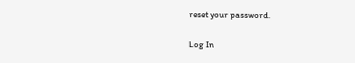reset your password.

Log In